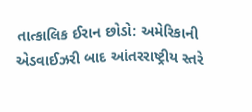તાત્કાલિક ઈરાન છોડો: અમેરિકાની એડવાઈઝરી બાદ આંતરરાષ્ટ્રીય સ્તરે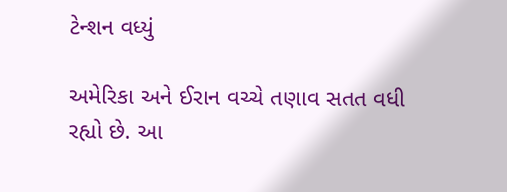ટેન્શન વધ્યું

અમેરિકા અને ઈરાન વચ્ચે તણાવ સતત વધી રહ્યો છે. આ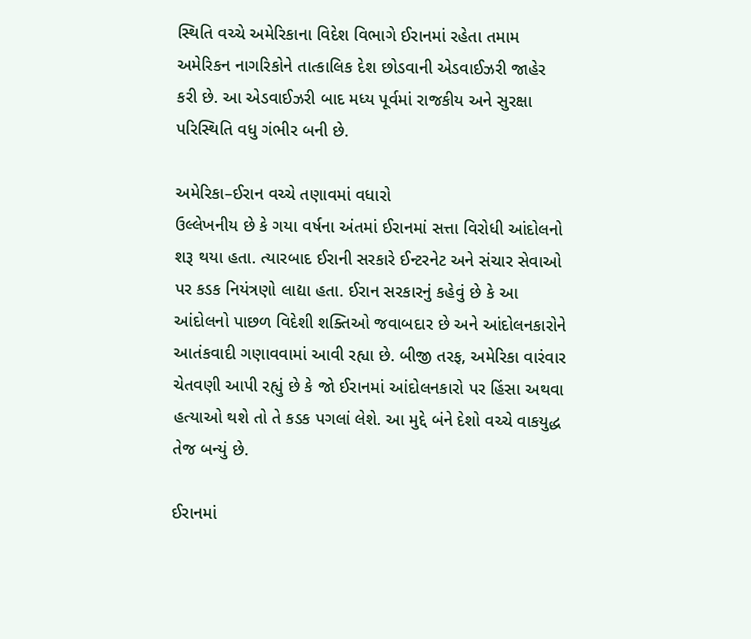સ્થિતિ વચ્ચે અમેરિકાના વિદેશ વિભાગે ઈરાનમાં રહેતા તમામ અમેરિકન નાગરિકોને તાત્કાલિક દેશ છોડવાની એડવાઈઝરી જાહેર કરી છે. આ એડવાઈઝરી બાદ મધ્ય પૂર્વમાં રાજકીય અને સુરક્ષા પરિસ્થિતિ વધુ ગંભીર બની છે.

અમેરિકા–ઈરાન વચ્ચે તણાવમાં વધારો
ઉલ્લેખનીય છે કે ગયા વર્ષના અંતમાં ઈરાનમાં સત્તા વિરોધી આંદોલનો શરૂ થયા હતા. ત્યારબાદ ઈરાની સરકારે ઈન્ટરનેટ અને સંચાર સેવાઓ પર કડક નિયંત્રણો લાદ્યા હતા. ઈરાન સરકારનું કહેવું છે કે આ આંદોલનો પાછળ વિદેશી શક્તિઓ જવાબદાર છે અને આંદોલનકારોને આતંકવાદી ગણાવવામાં આવી રહ્યા છે. બીજી તરફ, અમેરિકા વારંવાર ચેતવણી આપી રહ્યું છે કે જો ઈરાનમાં આંદોલનકારો પર હિંસા અથવા હત્યાઓ થશે તો તે કડક પગલાં લેશે. આ મુદ્દે બંને દેશો વચ્ચે વાકયુદ્ધ તેજ બન્યું છે.

ઈરાનમાં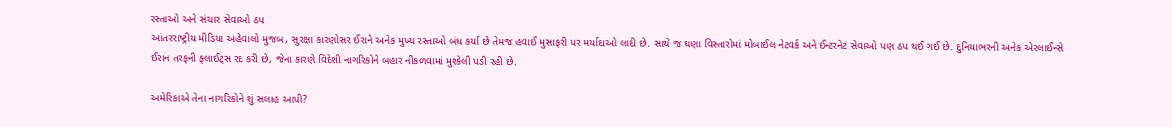રસ્તાઓ અને સંચાર સેવાઓ ઠપ
આંતરરાષ્ટ્રીય મીડિયા અહેવાલો મુજબ, સુરક્ષા કારણોસર ઈરાને અનેક મુખ્ય રસ્તાઓ બંધ કર્યા છે તેમજ હવાઈ મુસાફરી પર મર્યાદાઓ લાદી છે. સાથે જ ઘણા વિસ્તારોમાં મોબાઈલ નેટવર્ક અને ઈન્ટરનેટ સેવાઓ પણ ઠપ થઈ ગઈ છે. દુનિયાભરની અનેક એરલાઈન્સે ઈરાન તરફની ફ્લાઈટ્સ રદ કરી છે, જેના કારણે વિદેશી નાગરિકોને બહાર નીકળવામાં મુશ્કેલી પડી રહી છે.

અમેરિકાએ તેના નાગરિકોને શું સલાહ આપી?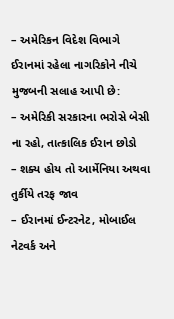– અમેરિકન વિદેશ વિભાગે ઈરાનમાં રહેલા નાગરિકોને નીચે મુજબની સલાહ આપી છે:
– અમેરિકી સરકારના ભરોસે બેસી ના રહો, તાત્કાલિક ઈરાન છોડો
– શક્ય હોય તો આર્મેનિયા અથવા તુર્કીયે તરફ જાવ
– ઈરાનમાં ઈન્ટરનેટ, મોબાઈલ નેટવર્ક અને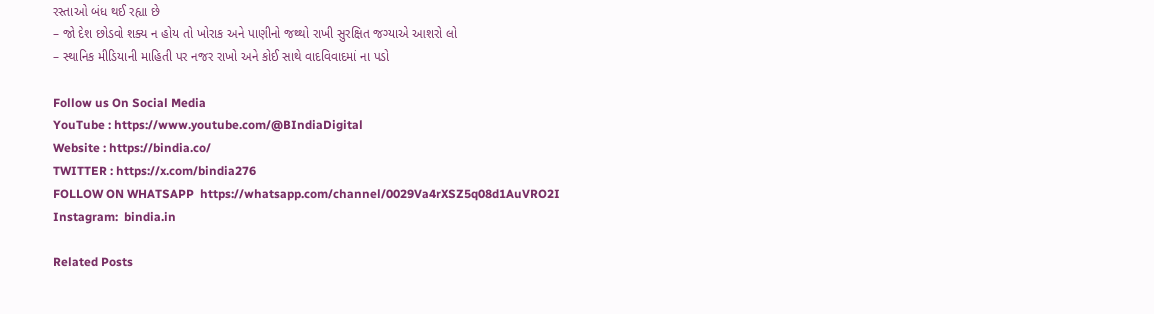રસ્તાઓ બંધ થઈ રહ્યા છે
– જો દેશ છોડવો શક્ય ન હોય તો ખોરાક અને પાણીનો જથ્થો રાખી સુરક્ષિત જગ્યાએ આશરો લો
– સ્થાનિક મીડિયાની માહિતી પર નજર રાખો અને કોઈ સાથે વાદવિવાદમાં ના પડો

Follow us On Social Media
YouTube : https://www.youtube.com/@BIndiaDigital
Website : https://bindia.co/
TWITTER : https://x.com/bindia276
FOLLOW ON WHATSAPP  https://whatsapp.com/channel/0029Va4rXSZ5q08d1AuVRO2I
Instagram:  bindia.in

Related Posts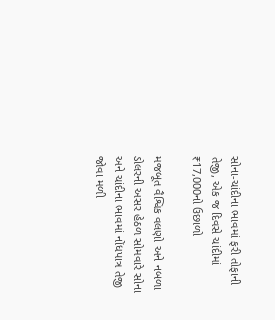સોના-ચાંદીના ભાવમાં ફરી તોફાની તેજી, એક જ દિવસે ચાંદીમાં ₹17,000નો ઉછાળો

મજબૂત વૈશ્વિક વલણો અને નબળા ડોલરની અસર હેઠળ સોમવારે સોના અને ચાંદીના ભાવમાં નોંધપાત્ર તેજી જોવા મળી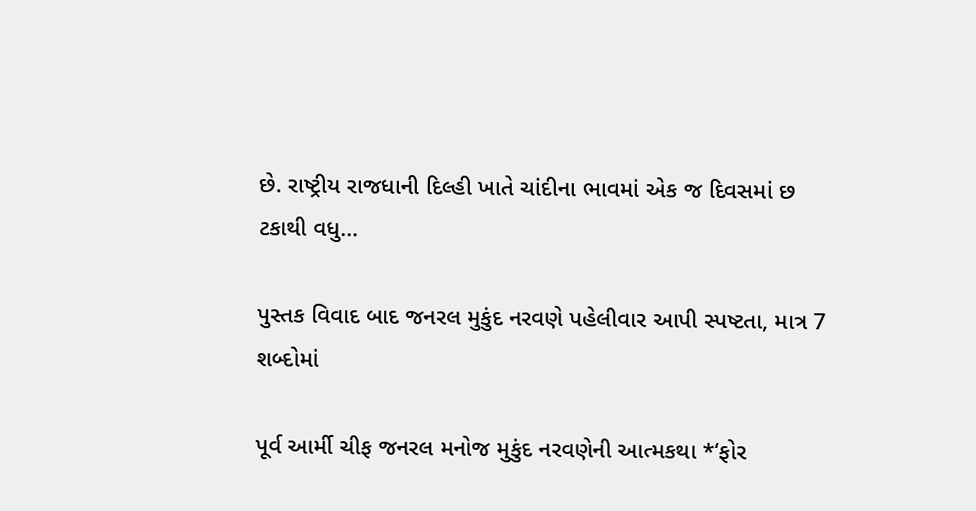છે. રાષ્ટ્રીય રાજધાની દિલ્હી ખાતે ચાંદીના ભાવમાં એક જ દિવસમાં છ ટકાથી વધુ…

પુસ્તક વિવાદ બાદ જનરલ મુકુંદ નરવણે પહેલીવાર આપી સ્પષ્ટતા, માત્ર 7 શબ્દોમાં

પૂર્વ આર્મી ચીફ જનરલ મનોજ મુકુંદ નરવણેની આત્મકથા *‘ફોર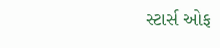સ્ટાર્સ ઓફ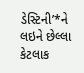ડેસ્ટિની’*ને લઇને છેલ્લા કેટલાક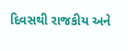દિવસથી રાજકીય અને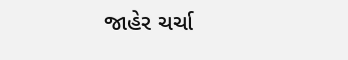જાહેર ચર્ચા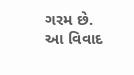ગરમ છે. આ વિવાદ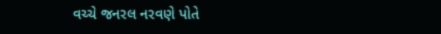વચ્ચે જનરલ નરવણે પોતે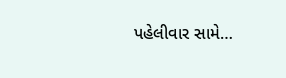પહેલીવાર સામે…